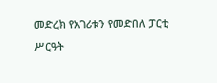መድረክ የአገሪቱን የመድበለ ፓርቲ ሥርዓት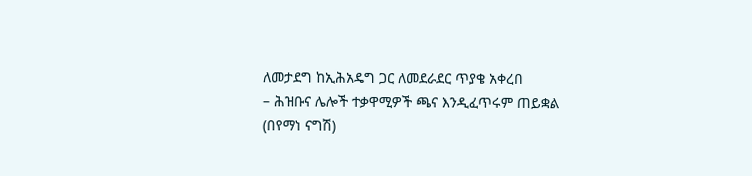ለመታደግ ከኢሕአዴግ ጋር ለመደራደር ጥያቄ አቀረበ
– ሕዝቡና ሌሎች ተቃዋሚዎች ጫና እንዲፈጥሩም ጠይቋል
(በየማነ ናግሽ)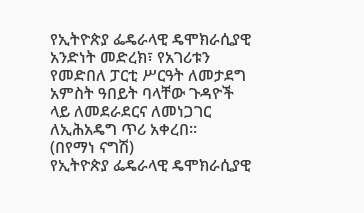የኢትዮጵያ ፌዴራላዊ ዴሞክራሲያዊ አንድነት መድረክ፣ የአገሪቱን የመድበለ ፓርቲ ሥርዓት ለመታደግ አምስት ዓበይት ባላቸው ጉዳዮች ላይ ለመደራደርና ለመነጋገር ለኢሕአዴግ ጥሪ አቀረበ፡፡
(በየማነ ናግሽ)
የኢትዮጵያ ፌዴራላዊ ዴሞክራሲያዊ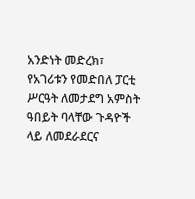አንድነት መድረክ፣ የአገሪቱን የመድበለ ፓርቲ ሥርዓት ለመታደግ አምስት ዓበይት ባላቸው ጉዳዮች ላይ ለመደራደርና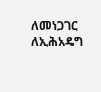ለመነጋገር ለኢሕአዴግ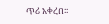ጥሪ አቀረበ፡፡